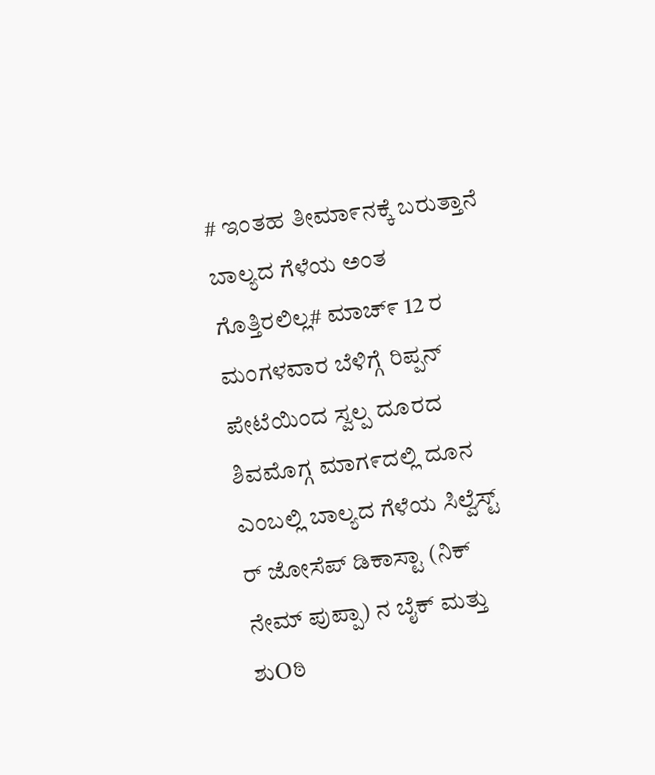# ಇಂತಹ ತೀಮಾ೯ನಕ್ಕೆ ಬರುತ್ತಾನೆ ಬಾಲ್ಯದ ಗೆಳೆಯ ಅಂತ ಗೊತ್ತಿರಲಿಲ್ಲ# ಮಾಚ್೯ 12 ರ ಮಂಗಳವಾರ ಬೆಳಿಗ್ಗೆ ರಿಪ್ಪನ್ ಪೇಟೆಯಿಂದ ಸ್ವಲ್ಪ ದೂರದ ಶಿವಮೊಗ್ಗ ಮಾಗ೯ದಲ್ಲಿ ದೂನ ಎಂಬಲ್ಲಿ ಬಾಲ್ಯದ ಗೆಳೆಯ ಸಿಲ್ವೆಸ್ಟ್ ರ್ ಜೋಸೆಪ್ ಡಿಕಾಸ್ಟಾ (ನಿಕ್ ನೇಮ್ ಪುಪ್ಪಾ) ನ ಬೈಕ್ ಮತ್ತು ಶುOಠಿ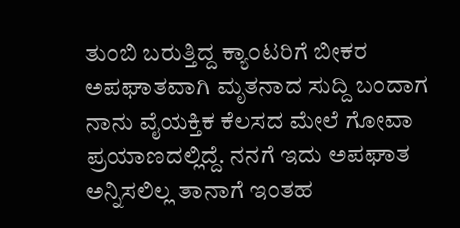ತುಂಬಿ ಬರುತ್ತಿದ್ದ ಕ್ಯಾ೦ಟರಿಗೆ ಬೀಕರ ಅಪಘಾತವಾಗಿ ಮೃತನಾದ ಸುದ್ದಿ ಬಂದಾಗ ನಾನು ವೈಯಕ್ತಿಕ ಕೆಲಸದ ಮೇಲೆ ಗೋವಾ ಪ್ರಯಾಣದಲ್ಲಿದ್ದೆ. ನನಗೆ ಇದು ಅಪಘಾತ ಅನ್ನಿಸಲಿಲ್ಲ ತಾನಾಗೆ ಇಂತಹ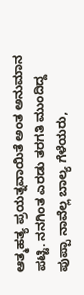ಆತ್ಮಹತ್ಯ ಪ್ರಯತ್ನವಾಯಿತೆ ಅಂತ ಅನುಮಾನ ಪಟ್ಟಿ. ನನಗಿಂತ ಎರಡು ತರಗತಿ ಮುಂದಿದ್ದ ಪುಪ್ಪಾ ನಾವೆಲ್ಲ ಬಾಲ್ಯ ಗೆಳೆಯರು,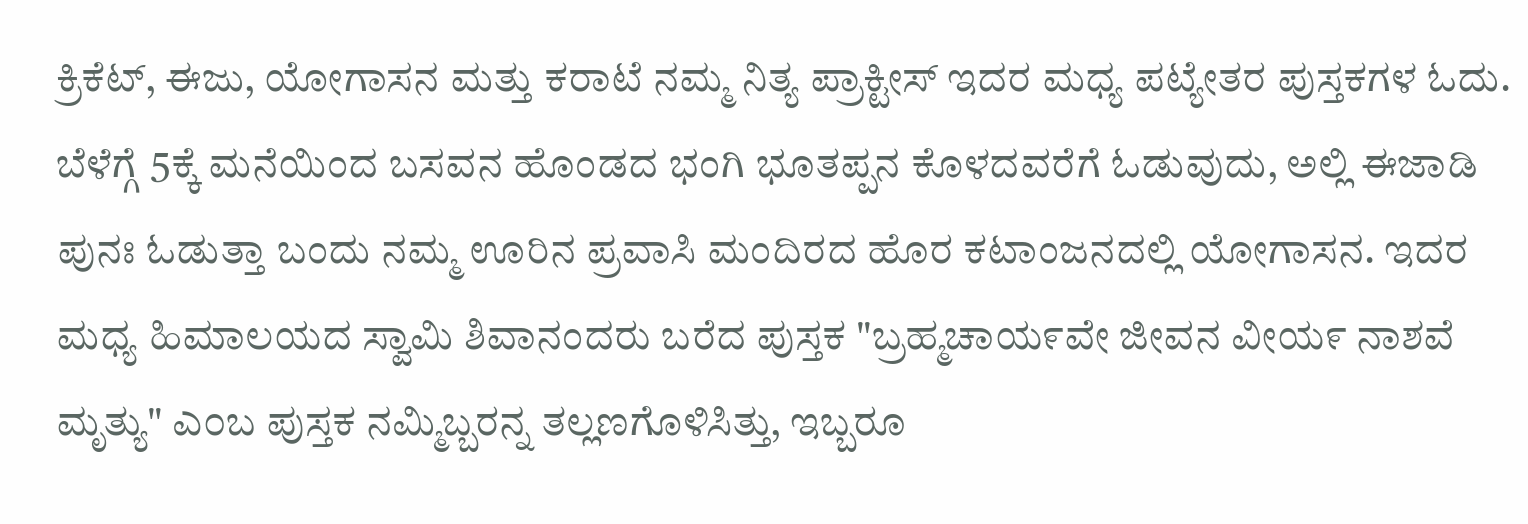ಕ್ರಿಕೆಟ್, ಈಜು, ಯೋಗಾಸನ ಮತ್ತು ಕರಾಟೆ ನಮ್ಮ ನಿತ್ಯ ಪ್ರಾಕ್ಟೀಸ್ ಇದರ ಮಧ್ಯ ಪಟ್ಯೇತರ ಪುಸ್ತಕಗಳ ಓದು. ಬೆಳೆಗ್ಗೆ 5ಕ್ಕೆ ಮನೆಯಿಂದ ಬಸವನ ಹೊಂಡದ ಭಂಗಿ ಭೂತಪ್ಪನ ಕೊಳದವರೆಗೆ ಓಡುವುದು, ಅಲ್ಲಿ ಈಜಾಡಿ ಪುನಃ ಓಡುತ್ತಾ ಬಂದು ನಮ್ಮ ಊರಿನ ಪ್ರವಾಸಿ ಮಂದಿರದ ಹೊರ ಕಟಾಂಜನದಲ್ಲಿ ಯೋಗಾಸನ. ಇದರ ಮಧ್ಯ ಹಿಮಾಲಯದ ಸ್ವಾಮಿ ಶಿವಾನಂದರು ಬರೆದ ಪುಸ್ತಕ "ಬ್ರಹ್ಮಚಾಯ೯ವೇ ಜೀವನ ವೀಯ೯ ನಾಶವೆ ಮೃತ್ಯು" ಎ೦ಬ ಪುಸ್ತಕ ನಮ್ಮಿಬ್ಬರನ್ನ ತಲ್ಲಣಗೊಳಿಸಿತ್ತು, ಇಬ್ಬರೂ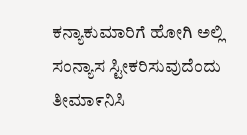ಕನ್ಯಾಕುಮಾರಿಗೆ ಹೋಗಿ ಅಲ್ಲಿ ಸಂನ್ಯಾಸ ಸ್ಟೀಕರಿಸುವುದೆಂದು ತೀಮಾ೯ನಿಸಿ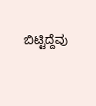ಬಿಟ್ಟಿದ್ದೆವು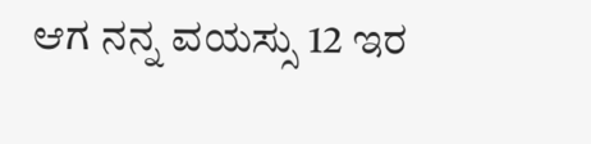ಆಗ ನನ್ನ ವಯಸ್ಸು 12 ಇರ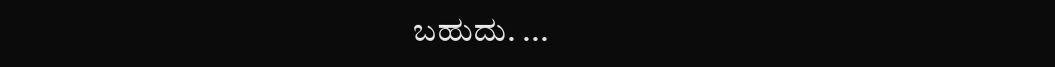ಬಹುದು. ...